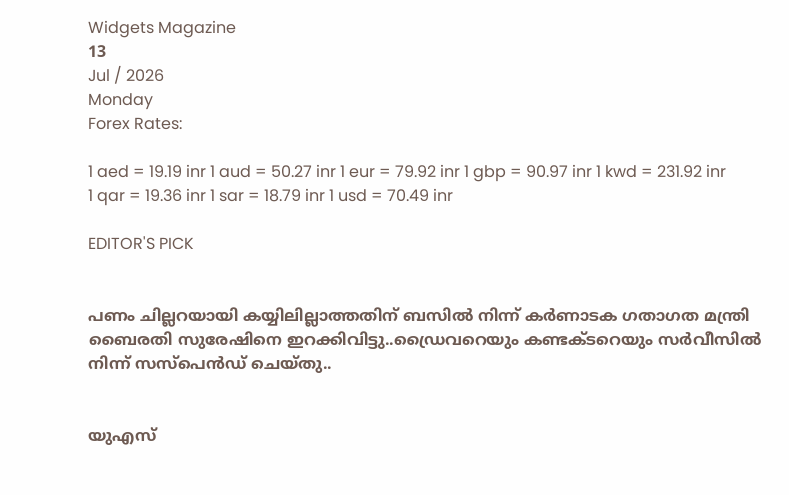Widgets Magazine
13
Jul / 2026
Monday
Forex Rates:

1 aed = 19.19 inr 1 aud = 50.27 inr 1 eur = 79.92 inr 1 gbp = 90.97 inr 1 kwd = 231.92 inr 1 qar = 19.36 inr 1 sar = 18.79 inr 1 usd = 70.49 inr

EDITOR'S PICK


പണം ചില്ലറയായി കയ്യിലില്ലാത്തതിന് ബസിൽ നിന്ന് കര്‍ണാടക ഗതാഗത മന്ത്രി ബൈരതി സുരേഷിനെ ഇറക്കിവിട്ടു..ഡ്രൈവറെയും കണ്ടക്ടറെയും സര്‍വീസില്‍ നിന്ന് സസ്‌പെന്‍ഡ് ചെയ്തു..


യുഎസ്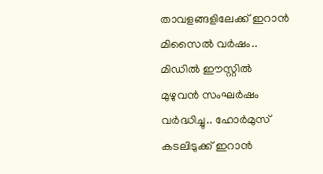താവളങ്ങളിലേക്ക് ഇറാൻ മിസൈൽ വർഷം.. മിഡിൽ ഈസ്റ്റിൽ മുഴുവൻ സംഘർഷം വർദ്ധിച്ചു.. ഹോർമുസ് കടലിടുക്ക് ഇറാൻ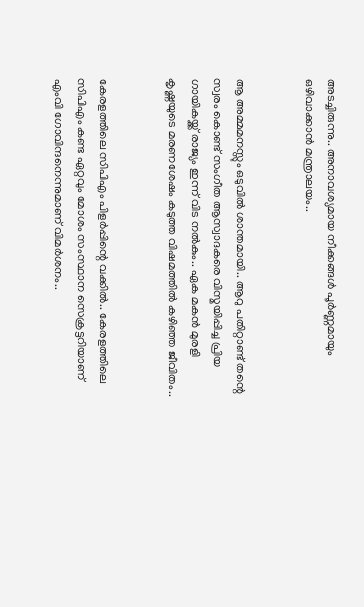അടച്ചിരുന്നു.. അനാവശ്യമായ നീക്കങ്ങൾ പൂർണ്ണമായും ഒഴിവാക്കാൻ മന്ത്രാലയം..


ആ അമ്മമനസ്സും ഒടുവിൽ ശാന്തമായി.. ആറു പതിറ്റാണ്ട് തന്റെ സ്വരം കൊണ്ട് സംഗീത ആസ്വാദകരെ വിസ്മയിപ്പിച്ച പ്രിയ ഗായികയ്ക്ക് രാജ്യം ഇന്ന് വിട നൽകും.. ഏക മകൻ മുരളി കൃഷ്ണയുടെ മരണശേഷം കടുത്ത വിഷമത്തിൽ കഴിഞ്ഞ ജീവിതം..


കേരളത്തിലെ സിപിഎം പിളര്‍പ്പിന്റെ വക്കില്‍.. കേരളത്തിലെ സിപിഎം കണ്ട ഏറ്റവും മോശം സംസ്ഥാന സെക്രട്ടറിയാണ് എംവി ഗോവിന്ദനെന്നുമാണ് വിമര്‍ശനം..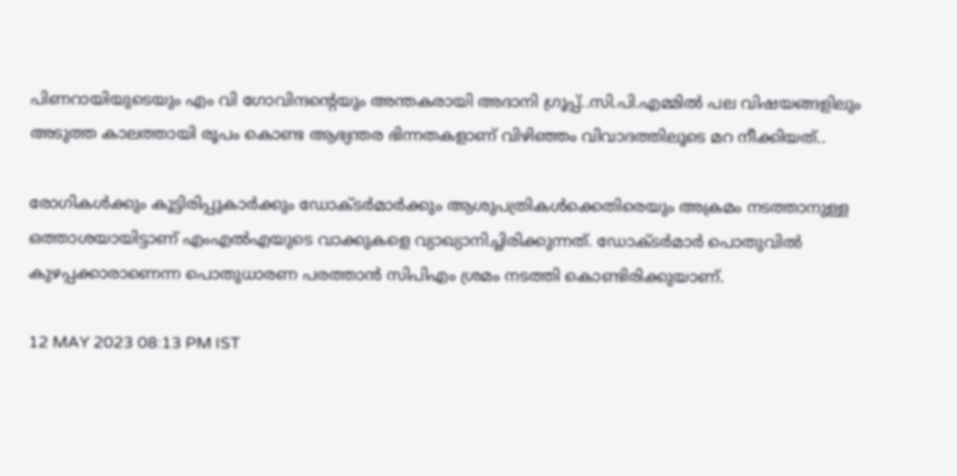പിണറായിയുടെയും എം വി ഗോവിന്ദന്റെയും അന്തകരായി അദാനി ഗ്രൂപ്പ്..സി.പി.എമ്മിൽ പല വിഷയങ്ങളിലും അടുത്ത കാലത്തായി രൂപം കൊണ്ട ആഭ്യന്തര ഭിന്നതകളാണ് വിഴിഞ്ഞം വിവാദത്തിലൂടെ മറ നീക്കിയത്..

രോഗികള്‍ക്കും കൂട്ടിരിപ്പുകാര്‍ക്കും ഡോക്ടര്‍മാര്‍ക്കും ആശുപത്രികള്‍ക്കെതിരെയും അക്രമം നടത്താനുള്ള ഒത്താശയായിട്ടാണ് എംഎല്‍എയുടെ വാക്കുകളെ വ്യാഖ്യാനിച്ചിരിക്കുന്നത്. ഡോക്ടര്‍മാര്‍ പൊതുവില്‍ കുഴപ്പക്കാരാണെന്ന പൊതുധാരണ പരത്താന്‍ സിപിഎം ശ്രമം നടത്തി കൊണ്ടിരിക്കുയാണ്.

12 MAY 2023 08:13 PM IST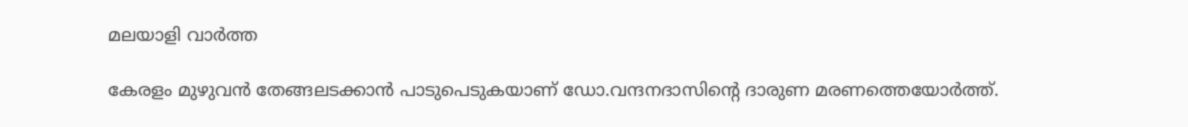മലയാളി വാര്‍ത്ത

കേരളം മുഴുവന്‍ തേങ്ങലടക്കാന്‍ പാടുപെടുകയാണ് ഡോ.വന്ദനദാസിന്റെ ദാരുണ മരണത്തെയോര്‍ത്ത്.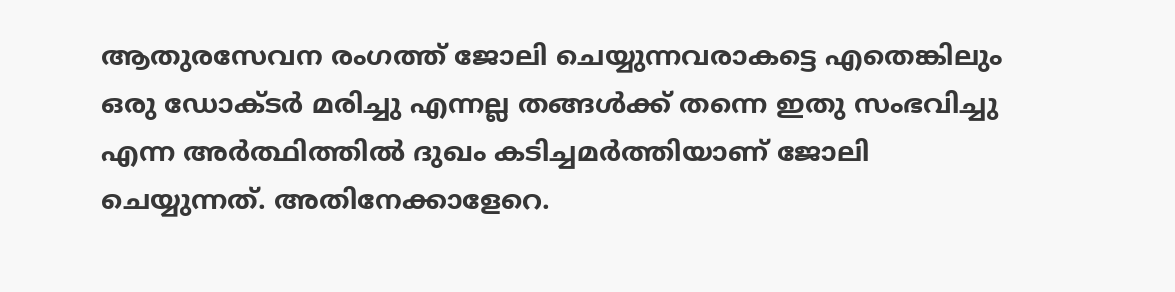ആതുരസേവന രംഗത്ത് ജോലി ചെയ്യുന്നവരാകട്ടെ എതെങ്കിലും ഒരു ഡോക്ടര്‍ മരിച്ചു എന്നല്ല തങ്ങള്‍ക്ക് തന്നെ ഇതു സംഭവിച്ചു എന്ന അര്‍ത്ഥിത്തില്‍ ദുഖം കടിച്ചമര്‍ത്തിയാണ് ജോലി ചെയ്യുന്നത്. അതിനേക്കാളേറെ.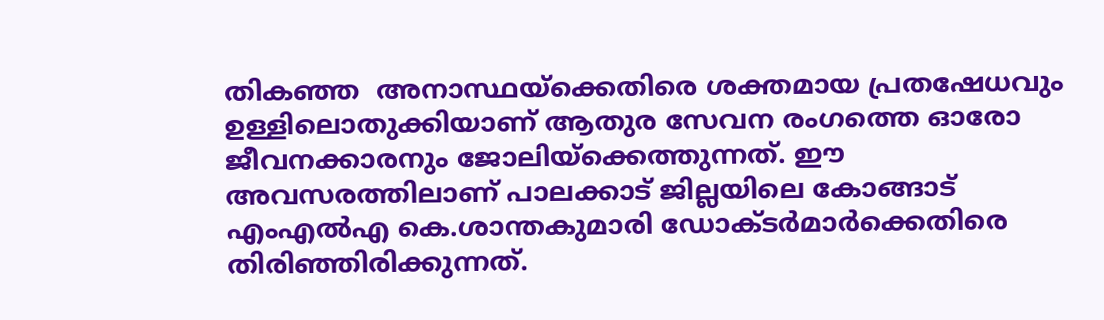തികഞ്ഞ  അനാസ്ഥയ്‌ക്കെതിരെ ശക്തമായ പ്രതഷേധവും ഉള്ളിലൊതുക്കിയാണ് ആതുര സേവന രംഗത്തെ ഓരോ ജീവനക്കാരനും ജോലിയ്‌ക്കെത്തുന്നത്. ഈ അവസരത്തിലാണ് പാലക്കാട് ജില്ലയിലെ കോങ്ങാട് എംഎല്‍എ കെ.ശാന്തകുമാരി ഡോക്ടര്‍മാര്‍ക്കെതിരെ തിരിഞ്ഞിരിക്കുന്നത്.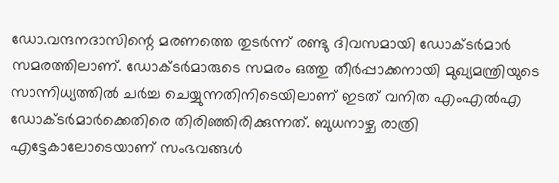ഡോ.വന്ദനദാസിന്റെ മരണത്തെ തുടര്‍ന്ന് രണ്ടു ദിവസമായി ഡോക്ടര്‍മാര്‍ സമരത്തിലാണ്. ഡോക്ടര്‍മാരുടെ സമരം ഒത്തു തീര്‍പ്പാക്കനായി മുഖ്യമന്ത്രിയുടെ സാന്നിധ്യത്തില്‍ ചര്‍ച്ച ചെയ്യുന്നതിനിടെയിലാണ് ഇടത് വനിത എംഎല്‍എ ഡോക്ടര്‍മാര്‍ക്കെതിരെ തിരിഞ്ഞിരിക്കുന്നത്. ബുധനാഴ്ച രാത്രി എട്ടേകാലോടെയാണ് സംഭവങ്ങള്‍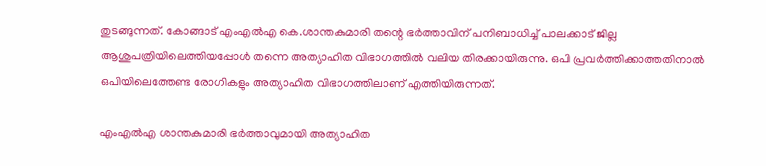തുടങ്ങുന്നത്. കോങ്ങാട് എംഎല്‍എ കെ.ശാന്തകുമാരി തന്റെ ഭര്‍ത്താവിന് പനിബാധിച്ച് പാലക്കാട് ജില്ല ആശുപത്രിയിലെത്തിയപ്പോള്‍ തന്നെ അത്യാഹിത വിഭാഗത്തില്‍ വലിയ തിരക്കായിരുന്നു. ഒപി പ്രവര്‍ത്തിക്കാത്തതിനാല്‍ ഒപിയിലെത്തേണ്ട രോഗികളും അത്യാഹിത വിഭാഗത്തിലാണ് എത്തിയിരുന്നത്.

എംഎല്‍എ ശാന്തകുമാരി ഭര്‍ത്താവുമായി അത്യാഹിത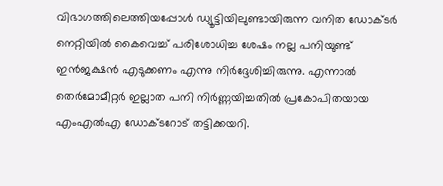വിഭാഗത്തിലെത്തിയപ്പോള്‍ ഡ്യൂട്ടിയിലുണ്ടായിരുന്ന വനിത ഡോക്ടര്‍ നെറ്റിയില്‍ കൈവെച്ച് പരിശോധിച്ച ശേഷം നല്ല പനിയുണ്ട് ഇന്‍ജക്ഷന്‍ എടുക്കണം എന്നു നിര്‍ദ്ദേശിച്ചിരുന്നു. എന്നാല്‍ തെര്‍മോമീറ്റര്‍ ഇല്ലാത പനി നിര്‍ണ്ണയിച്ചതില്‍ പ്രകോപിതയായ എംഎല്‍എ ഡോക്ടറോട് തട്ടിക്കയറി.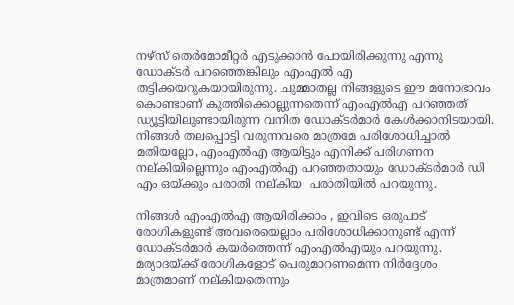നഴ്‌സ് തെര്‍മോമീറ്റര്‍ എടുക്കാന്‍ പോയിരിക്കുന്നു എന്നു ഡോക്ടര്‍ പറഞ്ഞെങ്കിലും എംഎല്‍ എ തട്ടിക്കയറുകയായിരുന്നു. ചുമ്മാതല്ല നിങ്ങളുടെ ഈ മനോഭാവം കൊണ്ടാണ് കുത്തിക്കൊല്ലുന്നതെന്ന് എംഎല്‍എ പറഞ്ഞത് ഡ്യൂട്ടിയിലുണ്ടായിരുന്ന വനിത ഡോക്ടര്‍മാര്‍ കേള്‍ക്കാനിടയായി. നിങ്ങള്‍ തലപ്പൊട്ടി വരുന്നവരെ മാത്രമേ പരിശോധിച്ചാല്‍ മതിയല്ലോ, എംഎല്‍എ ആയിട്ടും എനിക്ക് പരിഗണന നല്കിയില്ലെന്നും എംഎല്‍എ പറഞ്ഞതായും ഡോക്ടര്‍മാര്‍ ഡി എം ഒയ്ക്കും പരാതി നല്കിയ  പരാതിയില്‍ പറയുന്നു.

നിങ്ങള്‍ എംഎല്‍എ ആയിരിക്കാം , ഇവിടെ ഒരുപാട് രോഗികളുണ്ട് അവരെയെല്ലാം പരിശോധിക്കാനുണ്ട് എന്ന് ഡോക്ടര്‍മാര്‍ കയര്‍ത്തെന്ന് എംഎല്‍എയും പറയുന്നു.  മര്യാദയ്ക്ക് രോഗികളോട് പെരുമാറണമെന്ന നിര്‍ദ്ദേശം മാത്രമാണ് നല്കിയതെന്നും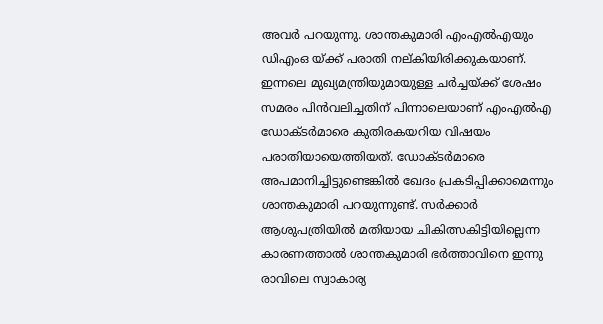അവര്‍ പറയുന്നു. ശാന്തകുമാരി എംഎല്‍എയും ഡിഎംഒ യ്ക്ക് പരാതി നല്കിയിരിക്കുകയാണ്. ഇന്നലെ മുഖ്യമന്ത്രിയുമായുള്ള ചര്‍ച്ചയ്ക്ക് ശേഷം സമരം പിന്‍വലിച്ചതിന് പിന്നാലെയാണ് എംഎല്‍എ ഡോക്ടര്‍മാരെ കുതിരകയറിയ വിഷയം പരാതിയായെത്തിയത്. ഡോക്ടര്‍മാരെ അപമാനിച്ചിട്ടുണ്ടെങ്കില്‍ ഖേദം പ്രകടിപ്പിക്കാമെന്നും ശാന്തകുമാരി പറയുന്നുണ്ട്. സര്‍ക്കാര്‍ ആശുപത്രിയില്‍ മതിയായ ചികിത്സകിട്ടിയില്ലെന്ന കാരണത്താല്‍ ശാന്തകുമാരി ഭര്‍ത്താവിനെ ഇന്നു രാവിലെ സ്വാകാര്യ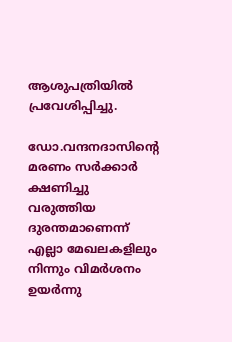ആശുപത്രിയില്‍ പ്രവേശിപ്പിച്ചു.

ഡോ.വന്ദനദാസിന്റെ മരണം സര്‍ക്കാര്‍ ക്ഷണിച്ചു വരുത്തിയ ദുരന്തമാണെന്ന് എല്ലാ മേഖലകളിലും നിന്നും വിമര്‍ശനം ഉയര്‍ന്നു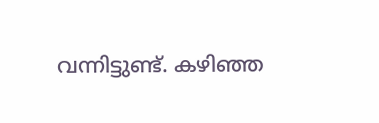വന്നിട്ടുണ്ട്. കഴിഞ്ഞ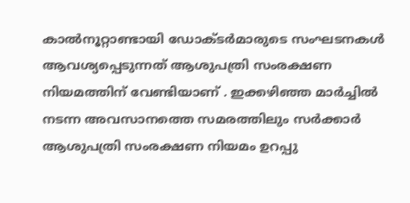കാല്‍നൂറ്റാണ്ടായി ഡോക്ടര്‍മാരുടെ സംഘടനകള്‍ ആവശ്യപ്പെടുന്നത് ആശുപത്രി സംരക്ഷണ നിയമത്തിന് വേണ്ടിയാണ് . ഇക്കഴിഞ്ഞ മാര്‍ച്ചില്‍ നടന്ന അവസാനത്തെ സമരത്തിലും സര്‍ക്കാര്‍ ആശുപത്രി സംരക്ഷണ നിയമം ഉറപ്പു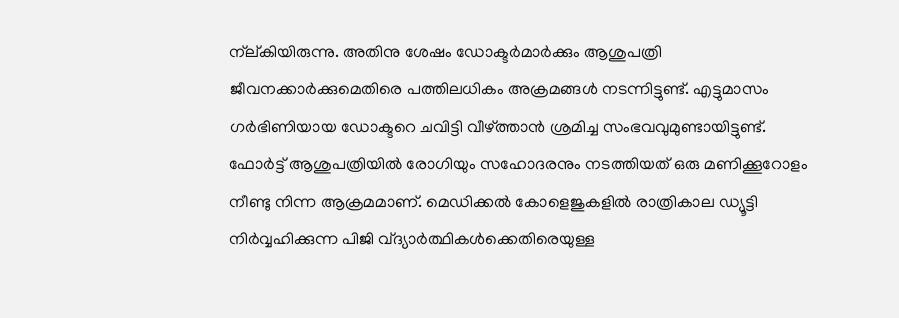ന്‌ല്കിയിരുന്നു. അതിനു ശേഷം ഡോക്ടര്‍മാര്‍ക്കും ആശുപത്രി ജീവനക്കാര്‍ക്കുമെതിരെ പത്തിലധികം അക്രമങ്ങള്‍ നടന്നിട്ടുണ്ട്. എട്ടുമാസം ഗര്‍ഭിണിയായ ഡോക്ടറെ ചവിട്ടി വീഴ്ത്താന്‍ ശ്രമിച്ച സംഭവവുമുണ്ടായിട്ടുണ്ട്. ഫോര്‍ട്ട് ആശുപത്രിയില്‍ രോഗിയും സഹോദരനും നടത്തിയത് ഒരു മണിക്കൂറോളം നീണ്ടു നിന്ന ആക്രമമാണ്. മെഡിക്കല്‍ കോളെജുകളില്‍ രാത്രികാല ഡ്യൂട്ടി നിര്‍വ്വഹിക്കുന്ന പിജി വ്ദ്യാര്‍ത്ഥികള്‍ക്കെതിരെയുള്ള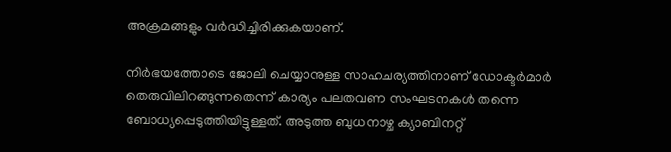അക്രമങ്ങളും വര്‍ദ്ധിച്ചിരിക്കുകയാണ്.

നിര്‍ഭയത്തോടെ ജോലി ചെയ്യാനുള്ള സാഹചര്യത്തിനാണ് ഡോക്ടര്‍മാര്‍ തെരുവിലിറങ്ങുന്നതെന്ന് കാര്യം പലതവണ സംഘടനകള്‍ തന്നെ ബോധ്യപ്പെടുത്തിയിട്ടുള്ളത്. അടുത്ത ബുധനാഴ്ച ക്യാബിനറ്റ്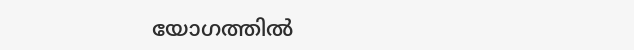യോഗത്തില്‍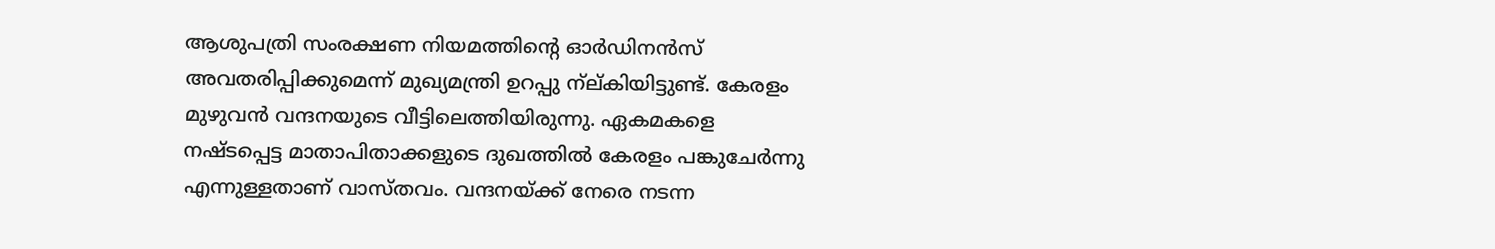ആശുപത്രി സംരക്ഷണ നിയമത്തിന്റെ ഓര്‍ഡിനന്‍സ് അവതരിപ്പിക്കുമെന്ന് മുഖ്യമന്ത്രി ഉറപ്പു ന്‌ല്കിയിട്ടുണ്ട്. കേരളം മുഴുവന്‍ വന്ദനയുടെ വീട്ടിലെത്തിയിരുന്നു. ഏകമകളെ നഷ്ടപ്പെട്ട മാതാപിതാക്കളുടെ ദുഖത്തില്‍ കേരളം പങ്കുചേര്‍ന്നു എന്നുള്ളതാണ് വാസ്തവം. വന്ദനയ്ക്ക് നേരെ നടന്ന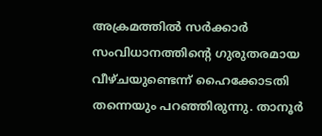അക്രമത്തില്‍ സര്‍ക്കാര്‍ സംവിധാനത്തിന്റെ ഗുരുതരമായ വീഴ്ചയുണ്ടെന്ന് ഹൈക്കോടതി തന്നെയും പറഞ്ഞിരുന്നു. താനൂര്‍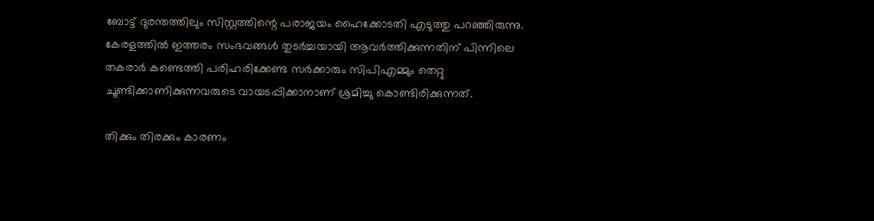ബോട്ട് ദുരന്തത്തിലും സിസ്റ്റത്തിന്റെ പരാജയം ഹൈക്കോടതി എടുത്തു പറഞ്ഞിരുന്നു. കേരളത്തില്‍ ഇത്തരം സംഭവങ്ങള്‍ തുടര്‍ച്ചയായി ആവര്‍ത്തിക്കുന്നതിന് പിന്നിലെ തകരാര്‍ കണ്ടെത്തി പരിഹരിക്കേണ്ട സര്‍ക്കാരും സിപിഎമ്മും തെറ്റു ചൂണ്ടിക്കാണിക്കുന്നവരുടെ വായടപ്പിക്കാനാണ് ശ്രമിച്ചു കൊണ്ടിരിക്കുന്നത്.

തിക്കും തിരക്കും കാരണം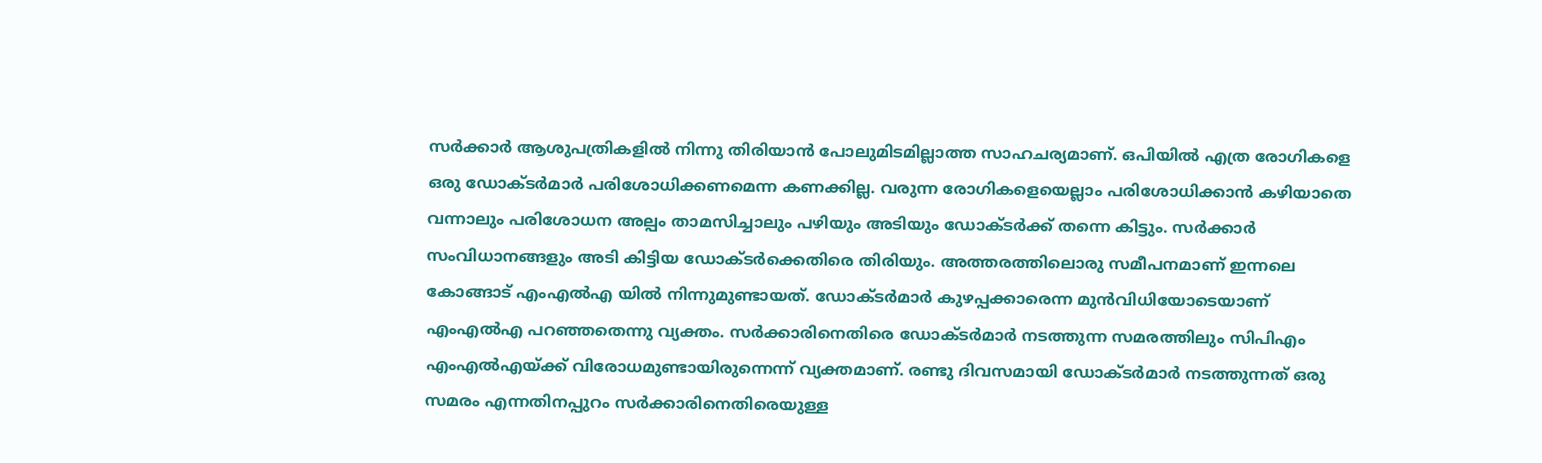സര്‍ക്കാര്‍ ആശുപത്രികളില്‍ നിന്നു തിരിയാന്‍ പോലുമിടമില്ലാത്ത സാഹചര്യമാണ്. ഒപിയില്‍ എത്ര രോഗികളെ ഒരു ഡോക്ടര്‍മാര്‍ പരിശോധിക്കണമെന്ന കണക്കില്ല. വരുന്ന രോഗികളെയെല്ലാം പരിശോധിക്കാന്‍ കഴിയാതെ വന്നാലും പരിശോധന അല്പം താമസിച്ചാലും പഴിയും അടിയും ഡോക്ടര്‍ക്ക് തന്നെ കിട്ടും. സര്‍ക്കാര്‍ സംവിധാനങ്ങളും അടി കിട്ടിയ ഡോക്ടര്‍ക്കെതിരെ തിരിയും. അത്തരത്തിലൊരു സമീപനമാണ് ഇന്നലെ കോങ്ങാട് എംഎല്‍എ യില്‍ നിന്നുമുണ്ടായത്. ഡോക്ടര്‍മാര്‍ കുഴപ്പക്കാരെന്ന മുന്‍വിധിയോടെയാണ് എംഎല്‍എ പറഞ്ഞതെന്നു വ്യക്തം. സര്‍ക്കാരിനെതിരെ ഡോക്ടര്‍മാര്‍ നടത്തുന്ന സമരത്തിലും സിപിഎം എംഎല്‍എയ്ക്ക് വിരോധമുണ്ടായിരുന്നെന്ന് വ്യക്തമാണ്. രണ്ടു ദിവസമായി ഡോക്ടര്‍മാര്‍ നടത്തുന്നത് ഒരു സമരം എന്നതിനപ്പുറം സര്‍ക്കാരിനെതിരെയുള്ള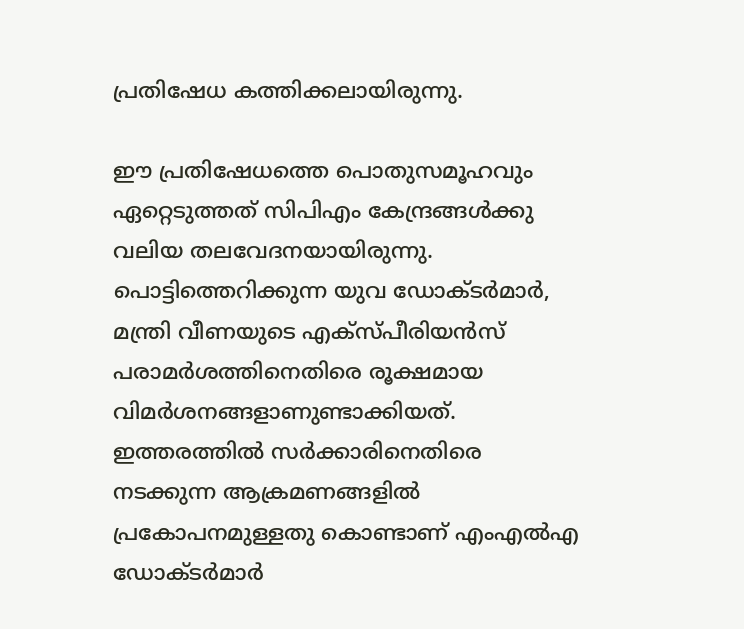പ്രതിഷേധ കത്തിക്കലായിരുന്നു.

ഈ പ്രതിഷേധത്തെ പൊതുസമൂഹവും ഏറ്റെടുത്തത് സിപിഎം കേന്ദ്രങ്ങള്‍ക്കു വലിയ തലവേദനയായിരുന്നു. പൊട്ടിത്തെറിക്കുന്ന യുവ ഡോക്ടര്‍മാര്‍, മന്ത്രി വീണയുടെ എക്‌സ്പീരിയന്‍സ് പരാമര്‍ശത്തിനെതിരെ രൂക്ഷമായ വിമര്‍ശനങ്ങളാണുണ്ടാക്കിയത്. ഇത്തരത്തില്‍ സര്‍ക്കാരിനെതിരെ നടക്കുന്ന ആക്രമണങ്ങളില്‍ പ്രകോപനമുള്ളതു കൊണ്ടാണ് എംഎല്‍എ ഡോക്ടര്‍മാര്‍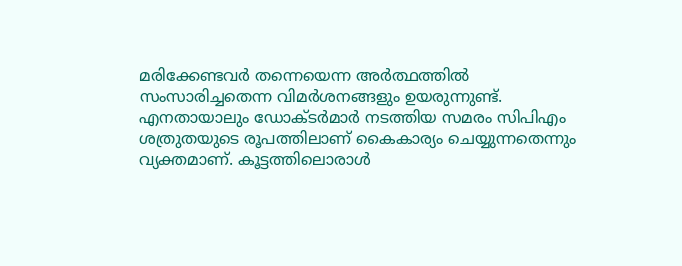മരിക്കേണ്ടവര്‍ തന്നെയെന്ന അര്‍ത്ഥത്തില്‍ സംസാരിച്ചതെന്ന വിമര്‍ശനങ്ങളും ഉയരുന്നുണ്ട്. എനതായാലും ഡോക്ടര്‍മാര്‍ നടത്തിയ സമരം സിപിഎം ശത്രുതയുടെ രൂപത്തിലാണ് കൈകാര്യം ചെയ്യുന്നതെന്നും വ്യക്തമാണ്. കൂട്ടത്തിലൊരാള്‍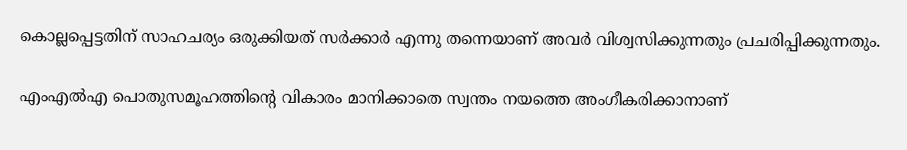കൊല്ലപ്പെട്ടതിന് സാഹചര്യം ഒരുക്കിയത് സര്‍ക്കാര്‍ എന്നു തന്നെയാണ് അവര്‍ വിശ്വസിക്കുന്നതും പ്രചരിപ്പിക്കുന്നതും.

എംഎല്‍എ പൊതുസമൂഹത്തിന്റെ വികാരം മാനിക്കാതെ സ്വന്തം നയത്തെ അംഗീകരിക്കാനാണ്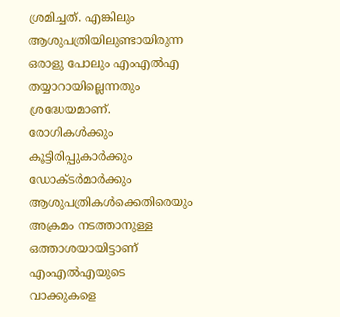ശ്രമിച്ചത്. എങ്കിലും ആശുപത്രിയിലുണ്ടായിരുന്ന ഒരാളു പോലും എംഎല്‍എ തയ്യാറായില്ലെന്നതും ശ്രദ്ധേയമാണ്. രോഗികള്‍ക്കും കൂട്ടിരിപ്പുകാര്‍ക്കും ഡോക്ടര്‍മാര്‍ക്കും ആശുപത്രികള്‍ക്കെതിരെയും അക്രമം നടത്താനുള്ള ഒത്താശയായിട്ടാണ് എംഎല്‍എയുടെ വാക്കുകളെ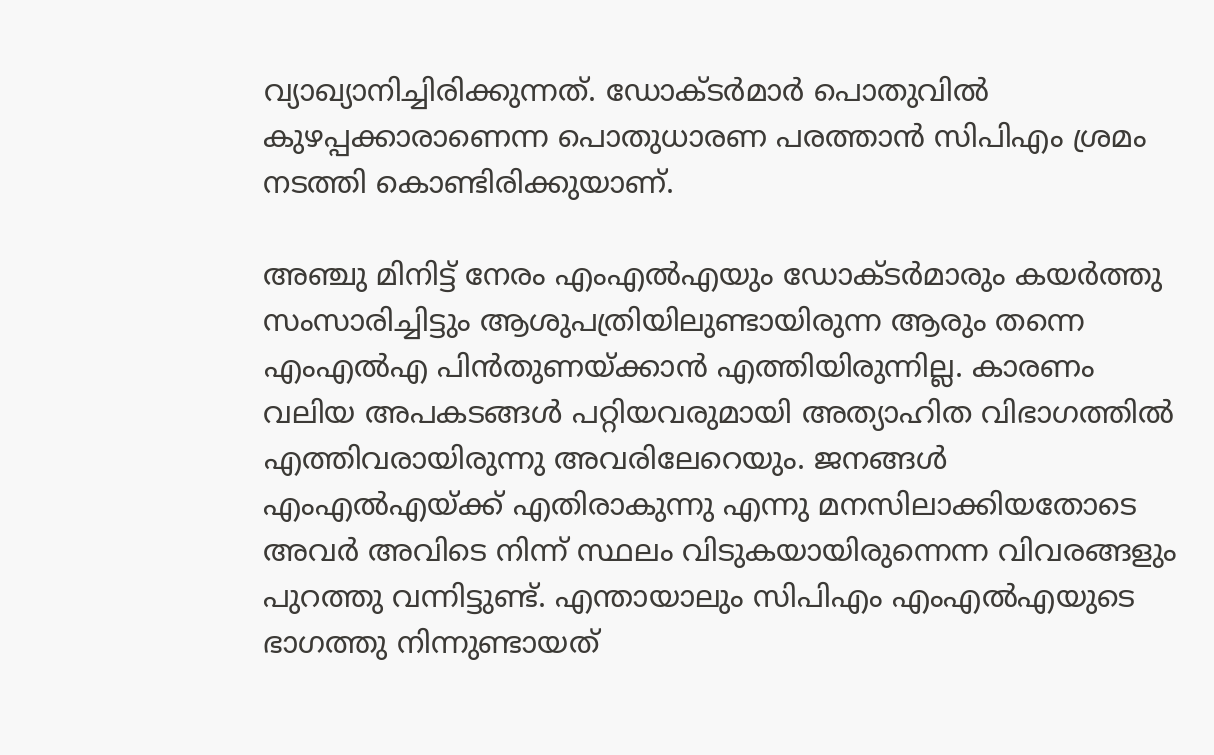വ്യാഖ്യാനിച്ചിരിക്കുന്നത്. ഡോക്ടര്‍മാര്‍ പൊതുവില്‍ കുഴപ്പക്കാരാണെന്ന പൊതുധാരണ പരത്താന്‍ സിപിഎം ശ്രമം നടത്തി കൊണ്ടിരിക്കുയാണ്.

അഞ്ചു മിനിട്ട് നേരം എംഎല്‍എയും ഡോക്ടര്‍മാരും കയര്‍ത്തു സംസാരിച്ചിട്ടും ആശുപത്രിയിലുണ്ടായിരുന്ന ആരും തന്നെ എംഎല്‍എ പിന്‍തുണയ്ക്കാന്‍ എത്തിയിരുന്നില്ല. കാരണം വലിയ അപകടങ്ങള്‍ പറ്റിയവരുമായി അത്യാഹിത വിഭാഗത്തില്‍ എത്തിവരായിരുന്നു അവരിലേറെയും. ജനങ്ങള്‍ എംഎല്‍എയ്ക്ക് എതിരാകുന്നു എന്നു മനസിലാക്കിയതോടെ അവര്‍ അവിടെ നിന്ന് സ്ഥലം വിടുകയായിരുന്നെന്ന വിവരങ്ങളും പുറത്തു വന്നിട്ടുണ്ട്. എന്തായാലും സിപിഎം എംഎല്‍എയുടെ ഭാഗത്തു നിന്നുണ്ടായത്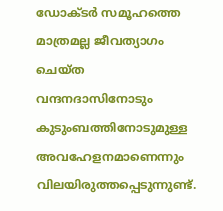ഡോക്ടര്‍ സമൂഹത്തെ മാത്രമല്ല ജീവത്യാഗം ചെയ്ത വന്ദനദാസിനോടും കുടുംബത്തിനോടുമുള്ള അവഹേളനമാണെന്നും വിലയിരുത്തപ്പെടുന്നുണ്ട്.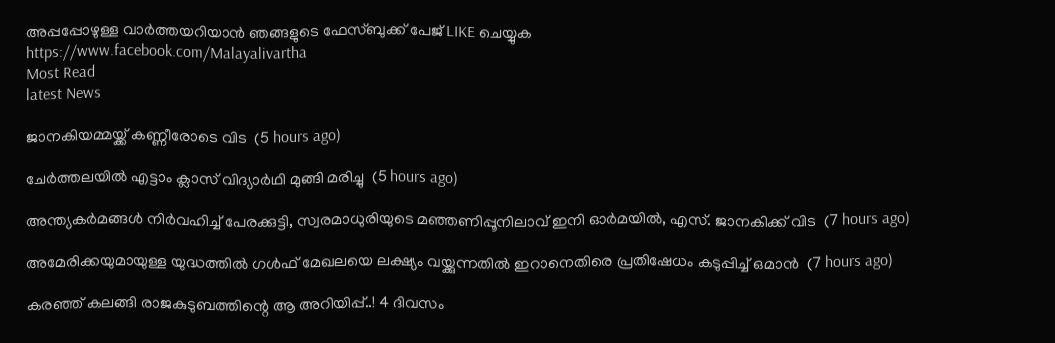അപ്പപ്പോഴുള്ള വാര്‍ത്തയറിയാന്‍ ഞങ്ങളുടെ ഫേസ്‌ബുക്ക്‌ പേജ് LIKE ചെയ്യുക
https://www.facebook.com/Malayalivartha
Most Read
latest News

ജാനകിയമ്മയ്ക്ക് കണ്ണീരോടെ വിട  (5 hours ago)

ചേര്‍ത്തലയില്‍ എട്ടാം ക്ലാസ് വിദ്യാര്‍ഥി മുങ്ങി മരിച്ചു  (5 hours ago)

അന്ത്യകർമങ്ങൾ നിർവഹിച്ച് പേരക്കുട്ടി, സ്വരമാധുരിയുടെ മഞ്ഞണിപ്പൂനിലാവ് ഇനി ഓർമയിൽ, എസ്. ജാനകിക്ക് വിട  (7 hours ago)

അമേരിക്കയുമായുള്ള യുദ്ധത്തിൽ ഗൾഫ് മേഖലയെ ലക്ഷ്യം വയ്ക്കുന്നതിൽ ഇറാനെതിരെ പ്രതിഷേധം കടുപ്പിച്ച് ഒമാൻ  (7 hours ago)

കരഞ്ഞ് കലങ്ങി രാജകുടുബത്തിന്റെ ആ അറിയിപ്പ്..! 4 ദിവസം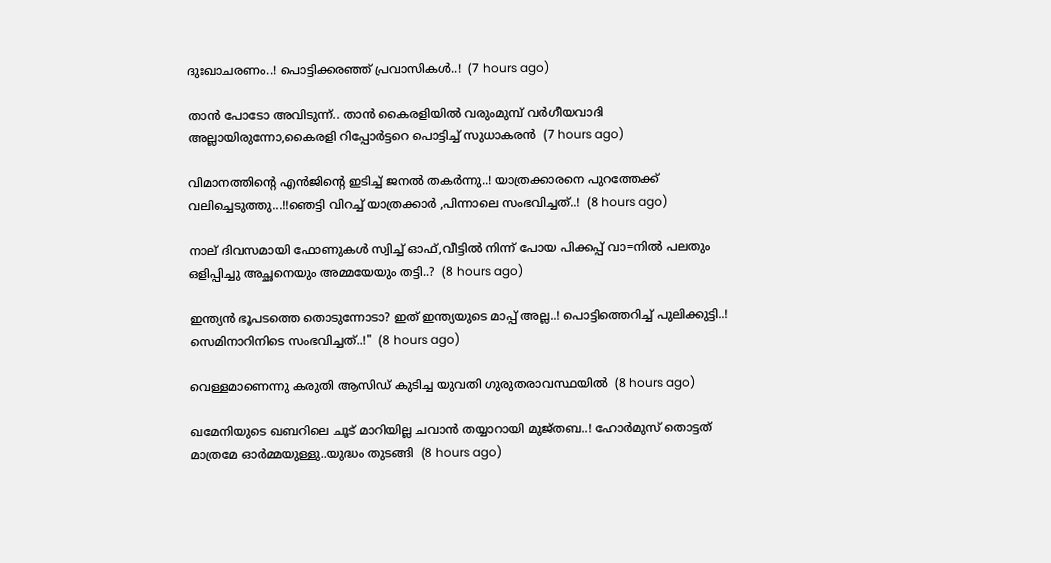ദുഃഖാചരണം..! പൊട്ടിക്കരഞ്ഞ് പ്രവാസികൾ..!  (7 hours ago)

താൻ പോടോ അവിടുന്ന്.. താൻ കൈരളിയിൽ വരുംമുമ്പ് വർഗീയവാദി അല്ലായിരുന്നോ,കൈരളി റിപ്പോർട്ടറെ പൊട്ടിച്ച് സുധാകരൻ  (7 hours ago)

വിമാനത്തിന്റെ എന്‍ജിന്റെ ഇടിച്ച് ജനൽ തകർന്നു..! യാത്രക്കാരനെ പുറത്തേക്ക് വലിച്ചെടുത്തു...!!ഞെട്ടി വിറച്ച് യാത്രക്കാർ ,പിന്നാലെ സംഭവിച്ചത്..!  (8 hours ago)

നാല് ദിവസമായി ഫോണുകൾ സ്വിച്ച് ഓഫ്,വീട്ടില്‍ നിന്ന് പോയ പിക്കപ്പ് വാ=നിൽ പലതും ഒളിപ്പിച്ചു അച്ഛനെയും അമ്മയേയും തട്ടി..?  (8 hours ago)

ഇന്ത്യൻ ഭൂപടത്തെ തൊടുന്നോടാ? ഇത് ഇന്ത്യയുടെ മാപ്പ് അല്ല..! പൊട്ടിത്തെറിച്ച് പുലിക്കുട്ടി..! സെമിനാറിനിടെ സംഭവിച്ചത്..!"  (8 hours ago)

വെള്ളമാണെന്നു കരുതി ആസിഡ് കുടിച്ച യുവതി ഗുരുതരാവസ്ഥയില്‍  (8 hours ago)

ഖമേനിയുടെ ഖബറിലെ ചൂട് മാറിയില്ല ചവാൻ തയ്യാറായി മുജ്തബ..! ഹോര്‍മുസ് തൊട്ടത് മാത്രമേ ഓർമ്മയുള്ളു..യുദ്ധം തുടങ്ങി  (8 hours ago)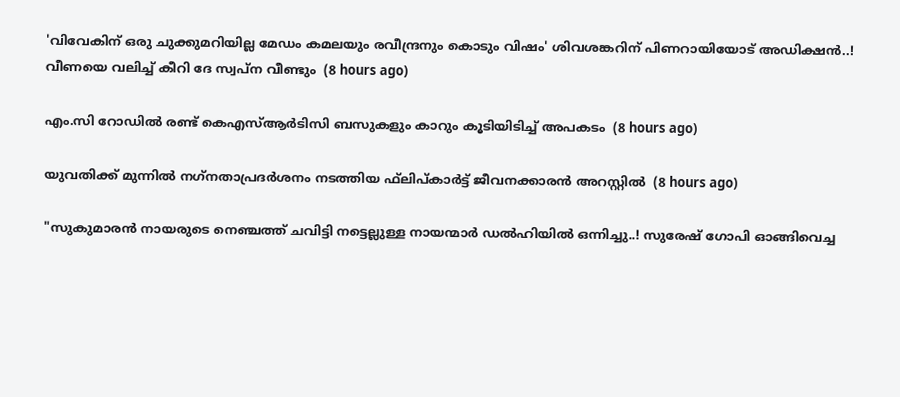'വിവേകിന് ഒരു ചുക്കുമറിയില്ല മേഡം കമലയും രവീന്ദ്രനും കൊടും വിഷം' ശിവശങ്കറിന് പിണറായിയോട് അഡിക്ഷൻ..! വീണയെ വലിച്ച് കീറി ദേ സ്വപ്ന വീണ്ടും  (8 hours ago)

എം.സി റോഡില്‍ രണ്ട് കെഎസ്ആര്‍ടിസി ബസുകളും കാറും കൂടിയിടിച്ച് അപകടം  (8 hours ago)

യുവതിക്ക് മുന്നില്‍ നഗ്‌നതാപ്രദര്‍ശനം നടത്തിയ ഫ്‌ലിപ്കാര്‍ട്ട് ജീവനക്കാരന്‍ അറസ്റ്റില്‍  (8 hours ago)

"സുകുമാരൻ നായരുടെ നെഞ്ചത്ത് ചവിട്ടി നട്ടെല്ലുള്ള നായന്മാർ ഡൽഹിയിൽ ഒന്നിച്ചു..! സുരേഷ് ഗോപി ഓങ്ങിവെച്ച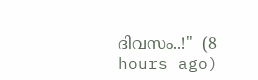ദിവസം..!"  (8 hours ago)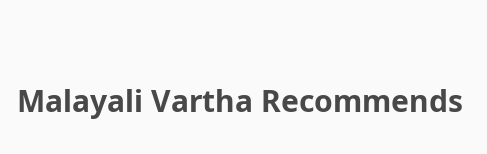Malayali Vartha Recommends